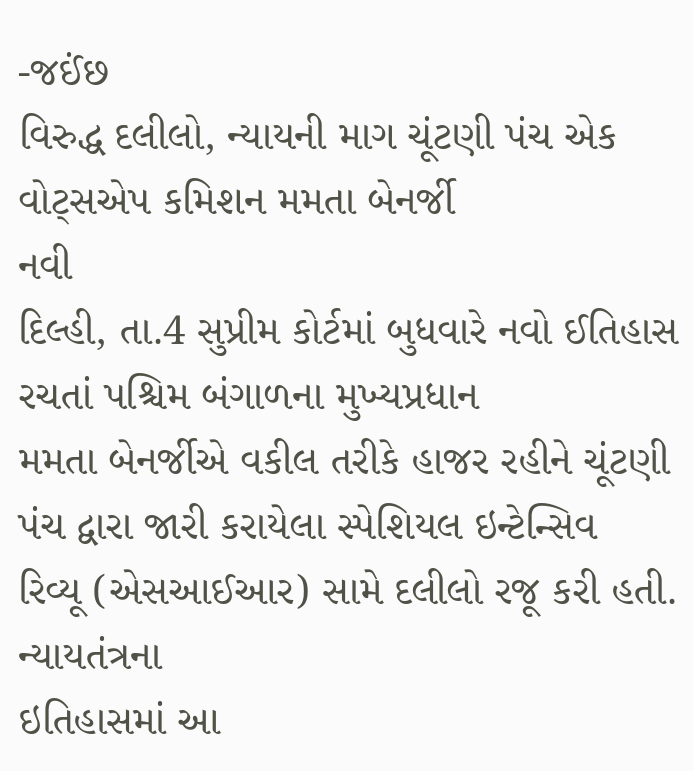-જઈંછ
વિરુદ્ધ દલીલો, ન્યાયની માગ ચૂંટણી પંચ એક વોટ્સએપ કમિશન મમતા બેનર્જી
નવી
દિલ્હી, તા.4 સુપ્રીમ કોર્ટમાં બુધવારે નવો ઈતિહાસ રચતાં પશ્ચિમ બંગાળના મુખ્યપ્રધાન
મમતા બેનર્જીએ વકીલ તરીકે હાજર રહીને ચૂંટણી પંચ દ્વારા જારી કરાયેલા સ્પેશિયલ ઇન્ટેન્સિવ
રિવ્યૂ (એસઆઈઆર) સામે દલીલો રજૂ કરી હતી.
ન્યાયતંત્રના
ઇતિહાસમાં આ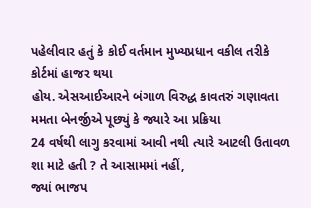પહેલીવાર હતું કે કોઈ વર્તમાન મુખ્યપ્રધાન વકીલ તરીકે કોર્ટમાં હાજર થયા
હોય. એસઆઈઆરને બંગાળ વિરુદ્ધ કાવતરું ગણાવતા મમતા બેનર્જીએ પૂછ્યું કે જ્યારે આ પ્રક્રિયા
24 વર્ષથી લાગુ કરવામાં આવી નથી ત્યારે આટલી ઉતાવળ શા માટે હતી ? તે આસામમાં નહીં,
જ્યાં ભાજપ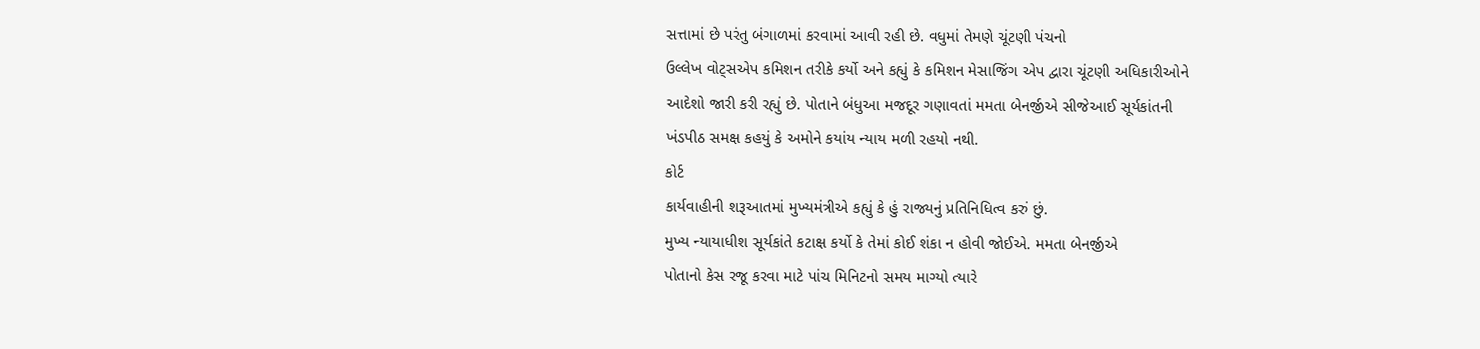સત્તામાં છે પરંતુ બંગાળમાં કરવામાં આવી રહી છે. વધુમાં તેમણે ચૂંટણી પંચનો
ઉલ્લેખ વોટ્સએપ કમિશન તરીકે કર્યો અને કહ્યું કે કમિશન મેસાજિંગ એપ દ્વારા ચૂંટણી અધિકારીઓને
આદેશો જારી કરી રહ્યું છે. પોતાને બંધુઆ મજદૂર ગણાવતાં મમતા બેનર્જીએ સીજેઆઈ સૂર્યકાંતની
ખંડપીઠ સમક્ષ કહયું કે અમોને કયાંય ન્યાય મળી રહયો નથી.
કોર્ટ
કાર્યવાહીની શરૂઆતમાં મુખ્યમંત્રીએ કહ્યું કે હું રાજ્યનું પ્રતિનિધિત્વ કરું છું.
મુખ્ય ન્યાયાધીશ સૂર્યકાંતે કટાક્ષ કર્યો કે તેમાં કોઈ શંકા ન હોવી જોઈએ. મમતા બેનર્જીએ
પોતાનો કેસ રજૂ કરવા માટે પાંચ મિનિટનો સમય માગ્યો ત્યારે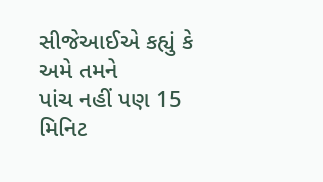સીજેઆઈએ કહ્યું કે અમે તમને
પાંચ નહીં પણ 15 મિનિટ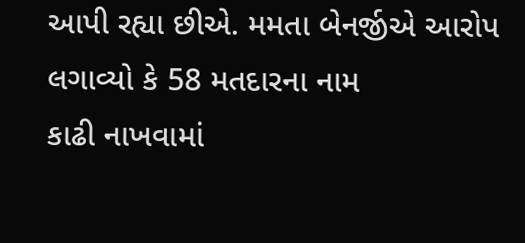આપી રહ્યા છીએ. મમતા બેનર્જીએ આરોપ લગાવ્યો કે 58 મતદારના નામ
કાઢી નાખવામાં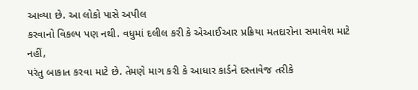આવ્યા છે. આ લોકો પાસે અપીલ
કરવાનો વિકલ્પ પણ નથી. વધુમાં દલીલ કરી કે એઆઈઆર પ્રક્રિયા મતદારોના સમાવેશ માટે નહીં,
પરંતુ બાકાત કરવા માટે છે. તેમણે માગ કરી કે આધાર કાર્ડને દસ્તાવેજ તરીકે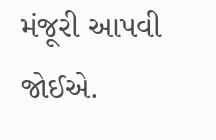મંજૂરી આપવી
જોઈએ.